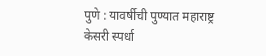पुणे : यावर्षीची पुण्यात महाराष्ट्र केसरी स्पर्धा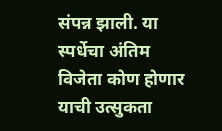संपन्न झाली. या स्पर्धेचा अंतिम विजेता कोण होणार याची उत्सुकता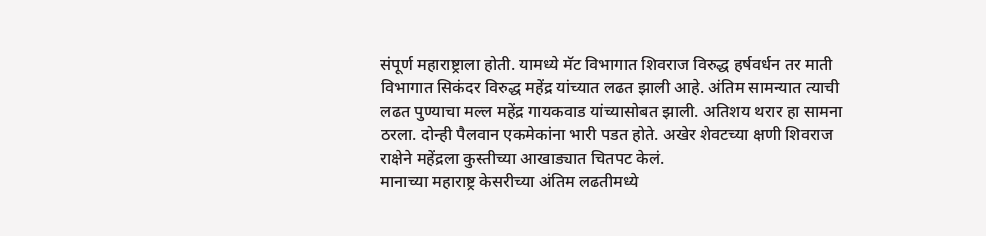संपूर्ण महाराष्ट्राला होती. यामध्ये मॅट विभागात शिवराज विरुद्ध हर्षवर्धन तर माती विभागात सिकंदर विरुद्ध महेंद्र यांच्यात लढत झाली आहे. अंतिम सामन्यात त्याची लढत पुण्याचा मल्ल महेंद्र गायकवाड यांच्यासोबत झाली. अतिशय थरार हा सामना ठरला. दोन्ही पैलवान एकमेकांना भारी पडत होते. अखेर शेवटच्या क्षणी शिवराज राक्षेने महेंद्रला कुस्तीच्या आखाड्यात चितपट केलं.
मानाच्या महाराष्ट्र केसरीच्या अंतिम लढतीमध्ये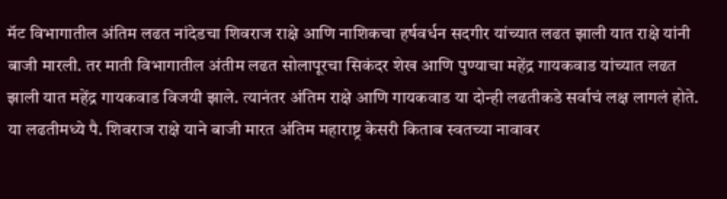मॅट विभागातील अंतिम लढत नांदेडचा शिवराज राक्षे आणि नाशिकचा हर्षवर्धन सदगीर यांच्यात लढत झाली यात राक्षे यांनी बाजी मारली. तर माती विभागातील अंतीम लढत सोलापूरचा सिकंदर शेख आणि पुण्याचा महेंद्र गायकवाड यांच्यात लढत झाली यात महेंद्र गायकवाड विजयी झाले. त्यानंतर अंतिम राक्षे आणि गायकवाड या दोन्ही लढतीकडे सर्वाचं लक्ष लागलं होते. या लढतीमध्ये पै. शिवराज राक्षे याने बाजी मारत अंतिम महाराष्ट्र केसरी किताब स्वतच्या नावावर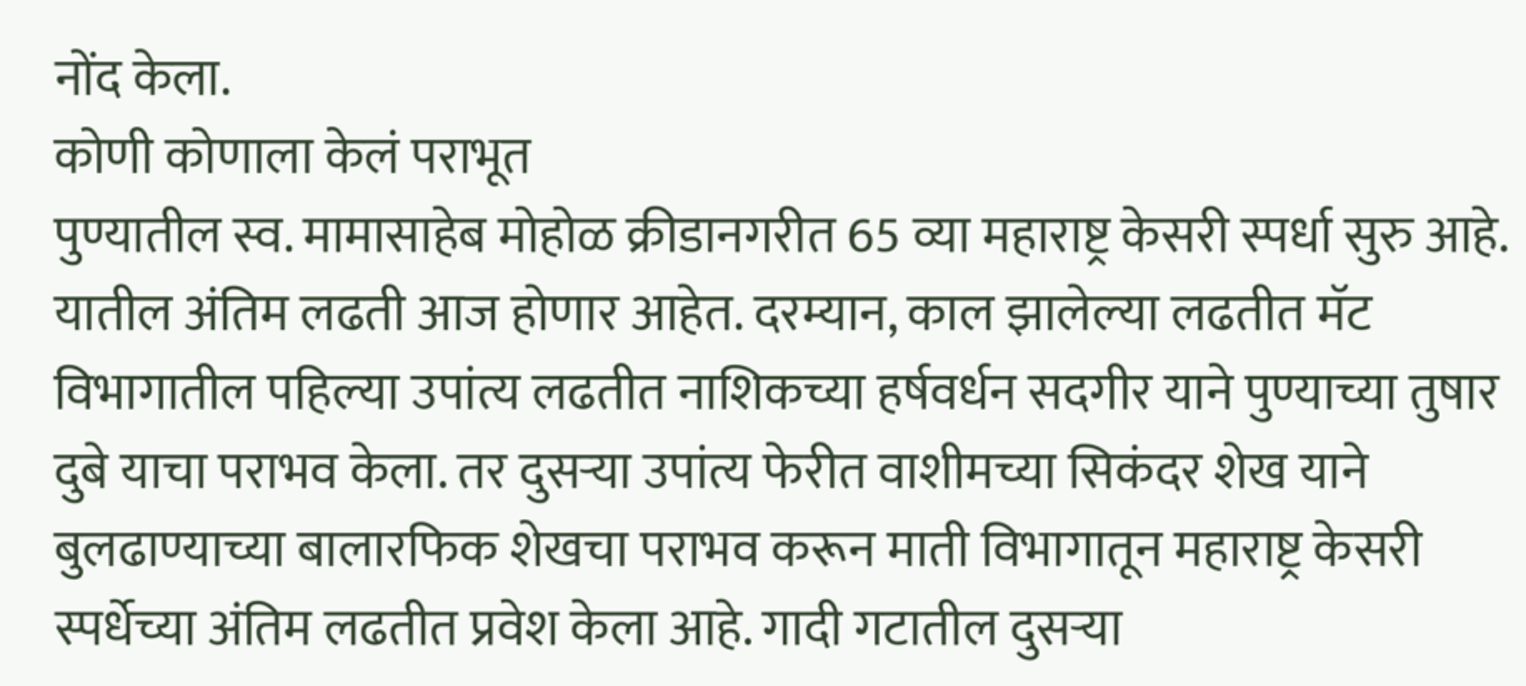नोंद केला.
कोणी कोणाला केलं पराभूत
पुण्यातील स्व. मामासाहेब मोहोळ क्रीडानगरीत 65 व्या महाराष्ट्र केसरी स्पर्धा सुरु आहे. यातील अंतिम लढती आज होणार आहेत. दरम्यान, काल झालेल्या लढतीत मॅट विभागातील पहिल्या उपांत्य लढतीत नाशिकच्या हर्षवर्धन सदगीर याने पुण्याच्या तुषार दुबे याचा पराभव केला. तर दुसऱ्या उपांत्य फेरीत वाशीमच्या सिकंदर शेख याने बुलढाण्याच्या बालारफिक शेखचा पराभव करून माती विभागातून महाराष्ट्र केसरी स्पर्धेच्या अंतिम लढतीत प्रवेश केला आहे. गादी गटातील दुसऱ्या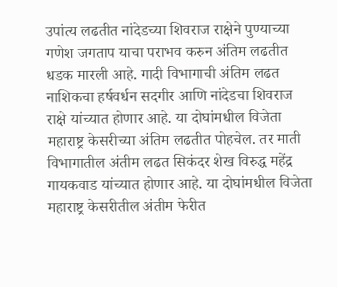उपांत्य लढतीत नांदेडच्या शिवराज राक्षेने पुण्याच्या गणेश जगताप याचा पराभव करुन अंतिम लढतीत धडक मारली आहे. गादी विभागाची अंतिम लढत नाशिकचा हर्षवर्धन सदगीर आणि नांदेडचा शिवराज राक्षे यांच्यात होणार आहे. या दोघांमधील विजेता महाराष्ट्र केसरीच्या अंतिम लढतीत पोहचेल. तर माती विभागातील अंतीम लढत सिकंदर शेख विरुद्ध महेंद्र गायकवाड यांच्यात होणार आहे. या दोघांमधील विजेता महाराष्ट्र केसरीतील अंतीम फेरीत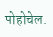पोहोचेल.